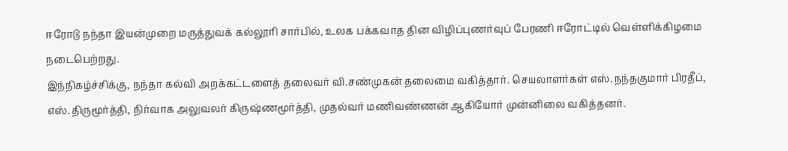ஈரோடு நந்தா இயன்முறை மருத்துவக் கல்லூரி சார்பில், உலக பக்கவாத தின விழிப்புணர்வுப் பேரணி ஈரோட்டில் வெள்ளிக்கிழமை நடைபெற்றது.
இந்நிகழ்ச்சிக்கு, நந்தா கல்வி அறக்கட்டளைத் தலைவர் வி.சண்முகன் தலைமை வகித்தார். செயலாளர்கள் எஸ்.நந்தகுமார் பிரதீப், எஸ்.திருமூர்த்தி, நிர்வாக அலுவலர் கிருஷ்ணமூர்த்தி, முதல்வர் மணிவண்ணன் ஆகியோர் முன்னிலை வகித்தனர்.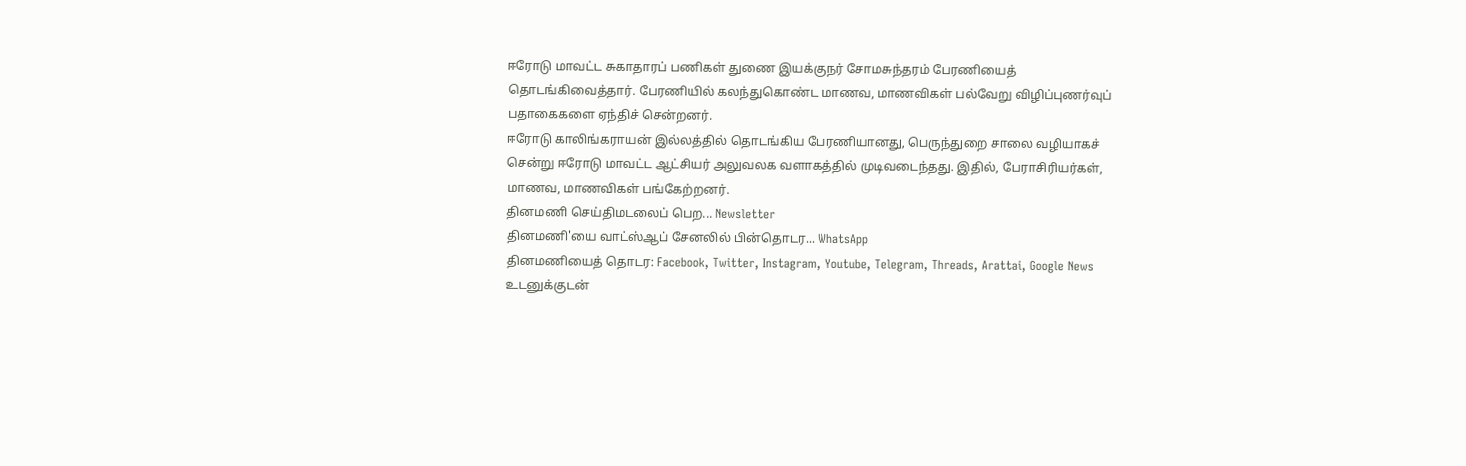ஈரோடு மாவட்ட சுகாதாரப் பணிகள் துணை இயக்குநர் சோமசுந்தரம் பேரணியைத் தொடங்கிவைத்தார். பேரணியில் கலந்துகொண்ட மாணவ, மாணவிகள் பல்வேறு விழிப்புணர்வுப் பதாகைகளை ஏந்திச் சென்றனர்.
ஈரோடு காலிங்கராயன் இல்லத்தில் தொடங்கிய பேரணியானது, பெருந்துறை சாலை வழியாகச் சென்று ஈரோடு மாவட்ட ஆட்சியர் அலுவலக வளாகத்தில் முடிவடைந்தது. இதில், பேராசிரியர்கள், மாணவ, மாணவிகள் பங்கேற்றனர்.
தினமணி செய்திமடலைப் பெற... Newsletter
தினமணி'யை வாட்ஸ்ஆப் சேனலில் பின்தொடர... WhatsApp
தினமணியைத் தொடர: Facebook, Twitter, Instagram, Youtube, Telegram, Threads, Arattai, Google News
உடனுக்குடன்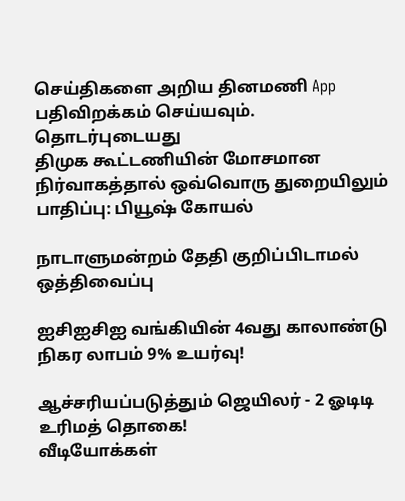செய்திகளை அறிய தினமணி App பதிவிறக்கம் செய்யவும்.
தொடர்புடையது
திமுக கூட்டணியின் மோசமான நிர்வாகத்தால் ஒவ்வொரு துறையிலும் பாதிப்பு: பியூஷ் கோயல்

நாடாளுமன்றம் தேதி குறிப்பிடாமல் ஒத்திவைப்பு

ஐசிஐசிஐ வங்கியின் 4வது காலாண்டு நிகர லாபம் 9% உயர்வு!

ஆச்சரியப்படுத்தும் ஜெயிலர் - 2 ஓடிடி உரிமத் தொகை!
வீடியோக்கள்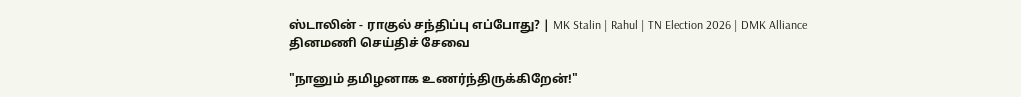ஸ்டாலின் - ராகுல் சந்திப்பு எப்போது? | MK Stalin | Rahul | TN Election 2026 | DMK Alliance
தினமணி செய்திச் சேவை

"நானும் தமிழனாக உணர்ந்திருக்கிறேன்!"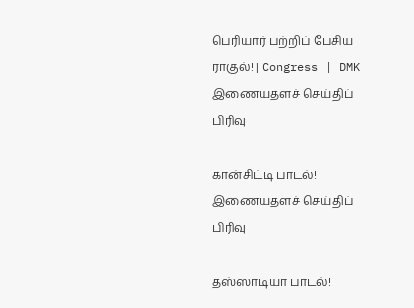பெரியார் பற்றிப் பேசிய ராகுல்! | Congress | DMK
இணையதளச் செய்திப் பிரிவு

கான்சிட்டி பாடல்!
இணையதளச் செய்திப் பிரிவு

தஸ்ஸாடியா பாடல்!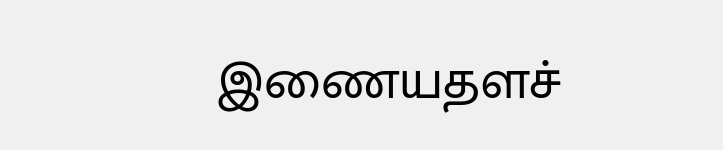இணையதளச்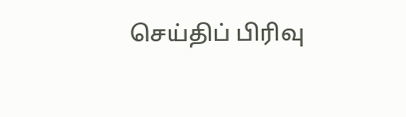செய்திப் பிரிவு